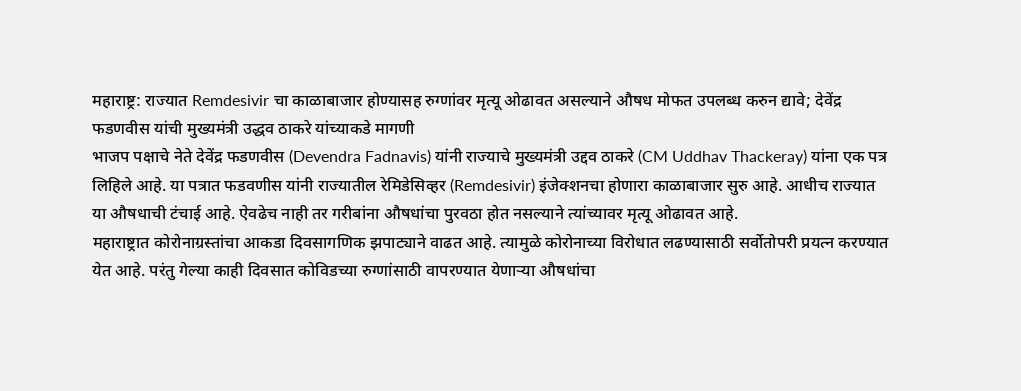महाराष्ट्र: राज्यात Remdesivir चा काळाबाजार होण्यासह रुग्णांवर मृत्यू ओढावत असल्याने औषध मोफत उपलब्ध करुन द्यावे; देवेंद्र फडणवीस यांची मुख्यमंत्री उद्धव ठाकरे यांच्याकडे मागणी
भाजप पक्षाचे नेते देवेंद्र फडणवीस (Devendra Fadnavis) यांनी राज्याचे मुख्यमंत्री उद्दव ठाकरे (CM Uddhav Thackeray) यांना एक पत्र लिहिले आहे. या पत्रात फडवणीस यांनी राज्यातील रेमिडेसिव्हर (Remdesivir) इंजेक्शनचा होणारा काळाबाजार सुरु आहे. आधीच राज्यात या औषधाची टंचाई आहे. ऐवढेच नाही तर गरीबांना औषधांचा पुरवठा होत नसल्याने त्यांच्यावर मृत्यू ओढावत आहे.
महाराष्ट्रात कोरोनाग्रस्तांचा आकडा दिवसागणिक झपाट्याने वाढत आहे. त्यामुळे कोरोनाच्या विरोधात लढण्यासाठी सर्वोतोपरी प्रयत्न करण्यात येत आहे. परंतु गेल्या काही दिवसात कोविडच्या रुग्णांसाठी वापरण्यात येणाऱ्या औषधांचा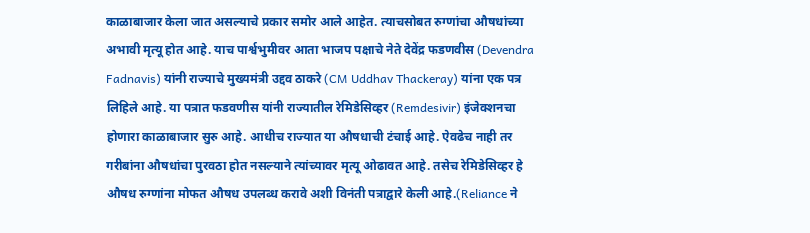काळाबाजार केला जात असल्याचे प्रकार समोर आले आहेत. त्याचसोबत रुग्णांचा औषधांच्या अभावी मृत्यू होत आहे. याच पार्श्वभुमीवर आता भाजप पक्षाचे नेते देवेंद्र फडणवीस (Devendra Fadnavis) यांनी राज्याचे मुख्यमंत्री उद्दव ठाकरे (CM Uddhav Thackeray) यांना एक पत्र लिहिले आहे. या पत्रात फडवणीस यांनी राज्यातील रेमिडेसिव्हर (Remdesivir) इंजेक्शनचा होणारा काळाबाजार सुरु आहे. आधीच राज्यात या औषधाची टंचाई आहे. ऐवढेच नाही तर गरीबांना औषधांचा पुरवठा होत नसल्याने त्यांच्यावर मृत्यू ओढावत आहे. तसेच रेमिडेसिव्हर हे औषध रुग्णांना मोफत औषध उपलब्ध करावे अशी विनंती पत्राद्वारे केली आहे.(Reliance ने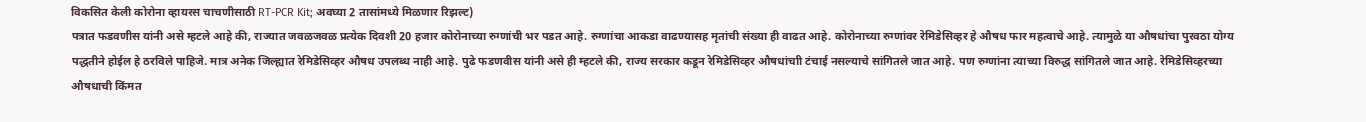विकसित केली कोरोना व्हायरस चाचणीसाठी RT-PCR Kit; अवघ्या 2 तासांमध्ये मिळणार रिझल्ट)
पत्रात फडवणीस यांनी असे म्हटले आहे की, राज्यात जवळजवळ प्रत्येक दिवशी 20 हजार कोरोनाच्या रुग्णांची भर पडत आहे. रुग्णांचा आकडा वाढण्यासह मृतांची संख्या ही वाढत आहे. कोरोनाच्या रुग्णांवर रेमिडेसिव्हर हे औषध फार महत्वाचे आहे. त्यामुळे या औषधांचा पुरवठा योग्य पद्धतीने होईल हे ठरविले पाहिजे. मात्र अनेक जिल्ह्यात रेमिडेसिव्हर औषध उपलब्ध नाही आहे. पुढे फडणवीस यांनी असे ही म्हटले की, राज्य सरकार कडून रेमिडेसिव्हर औषधांचाी टंचाई नसल्याचे सांगितले जात आहे. पण रुग्णांना त्याच्या विरुद्ध सांगितले जात आहे. रेमिडेसिव्हरच्या औषधाची किंमत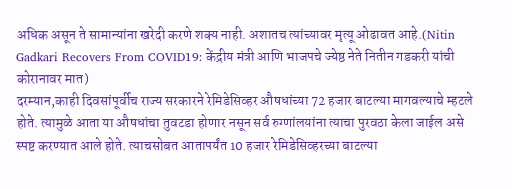अधिक असून ते सामान्यांना खरेदी करणे शक्य नाही. अशातच त्यांच्यावर मृत्यू ओढावत आहे.(Nitin Gadkari Recovers From COVID19: केंद्रीय मंत्री आणि भाजपचे ज्येष्ठ नेते नितीन गडकरी यांची कोरानावर मात)
दरम्यान,काही दिवसांपूर्वीच राज्य सरकारने रेमिडेसिव्हर औषधांच्या 72 हजार बाटल्या मागवल्याचे म्हटले होते. त्यामुळे आता या औषधांचा तुवटडा होणार नसून सर्व रुग्णांलयांना त्याचा पुरवठा केला जाईल असे स्पष्ट करण्यात आले होते. त्याचसोबत आतापर्यंत 10 हजार रेमिडेसिव्हरच्या बाटल्या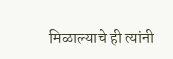मिळाल्याचे ही त्यांनी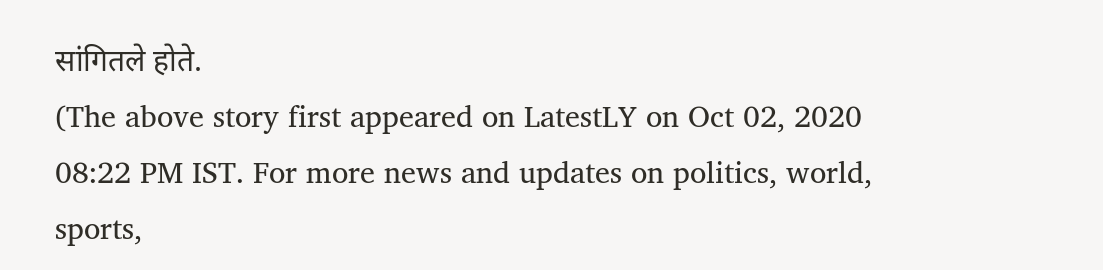सांगितले होते.
(The above story first appeared on LatestLY on Oct 02, 2020 08:22 PM IST. For more news and updates on politics, world, sports,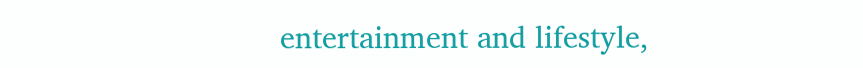entertainment and lifestyle,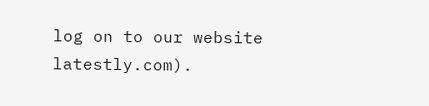log on to our website latestly.com).